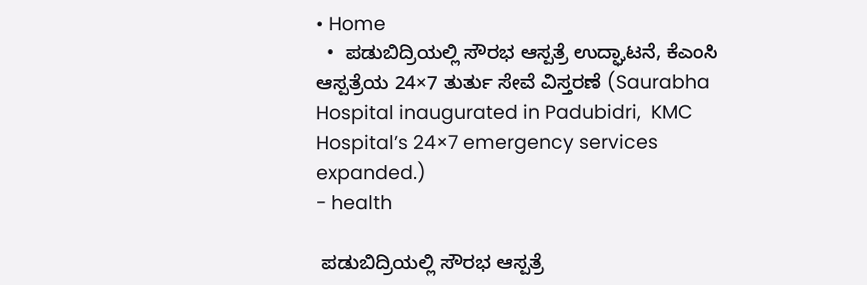• Home
  •  ಪಡುಬಿದ್ರಿಯಲ್ಲಿ ಸೌರಭ ಆಸ್ಪತ್ರೆ ಉದ್ಘಾಟನೆ, ಕೆಎಂಸಿ ಆಸ್ಪತ್ರೆಯ 24×7 ತುರ್ತು ಸೇವೆ ವಿಸ್ತರಣೆ (Saurabha Hospital inaugurated in Padubidri,  KMC Hospital’s 24×7 emergency services expanded.)
- health

 ಪಡುಬಿದ್ರಿಯಲ್ಲಿ ಸೌರಭ ಆಸ್ಪತ್ರೆ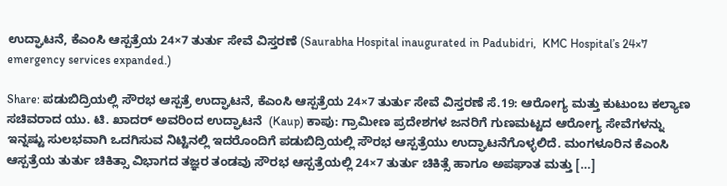ಉದ್ಘಾಟನೆ, ಕೆಎಂಸಿ ಆಸ್ಪತ್ರೆಯ 24×7 ತುರ್ತು ಸೇವೆ ವಿಸ್ತರಣೆ (Saurabha Hospital inaugurated in Padubidri,  KMC Hospital’s 24×7 emergency services expanded.)

Share: ಪಡುಬಿದ್ರಿಯಲ್ಲಿ ಸೌರಭ ಆಸ್ಪತ್ರೆ ಉದ್ಘಾಟನೆ, ಕೆಎಂಸಿ ಆಸ್ಪತ್ರೆಯ 24×7 ತುರ್ತು ಸೇವೆ ವಿಸ್ತರಣೆ ಸೆ.19: ಆರೋಗ್ಯ ಮತ್ತು ಕುಟುಂಬ ಕಲ್ಯಾಣ ಸಚಿವರಾದ ಯು. ಟಿ. ಖಾದರ್‌ ಅವರಿಂದ ಉದ್ಘಾಟನೆ  (Kaup) ಕಾಪು: ಗ್ರಾಮೀಣ ಪ್ರದೇಶಗಳ ಜನರಿಗೆ ಗುಣಮಟ್ಟದ ಆರೋಗ್ಯ ಸೇವೆಗಳನ್ನು ಇನ್ನಷ್ಟು ಸುಲಭವಾಗಿ ಒದಗಿಸುವ ನಿಟ್ಟಿನಲ್ಲಿ ಇದರೊಂದಿಗೆ ಪಡುಬಿದ್ರಿಯಲ್ಲಿ ಸೌರಭ ಆಸ್ಪತ್ರೆಯು ಉದ್ಘಾಟನೆಗೊಳ್ಳಲಿದೆ. ಮಂಗಳೂರಿನ ಕೆಎಂಸಿ ಆಸ್ಪತ್ರೆಯ ತುರ್ತು ಚಿಕಿತ್ಸಾ ವಿಭಾಗದ ತಜ್ಞರ ತಂಡವು ಸೌರಭ ಆಸ್ಪತ್ರೆಯಲ್ಲಿ 24×7 ತುರ್ತು ಚಿಕಿತ್ಸೆ ಹಾಗೂ ಅಪಘಾತ ಮತ್ತು […]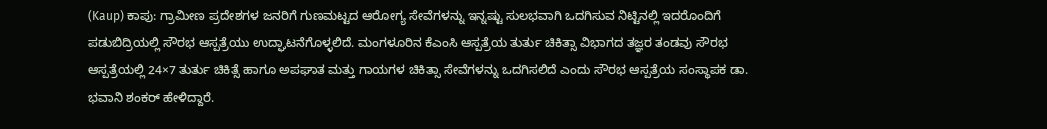(Kaup) ಕಾಪು: ಗ್ರಾಮೀಣ ಪ್ರದೇಶಗಳ ಜನರಿಗೆ ಗುಣಮಟ್ಟದ ಆರೋಗ್ಯ ಸೇವೆಗಳನ್ನು ಇನ್ನಷ್ಟು ಸುಲಭವಾಗಿ ಒದಗಿಸುವ ನಿಟ್ಟಿನಲ್ಲಿ ಇದರೊಂದಿಗೆ ಪಡುಬಿದ್ರಿಯಲ್ಲಿ ಸೌರಭ ಆಸ್ಪತ್ರೆಯು ಉದ್ಘಾಟನೆಗೊಳ್ಳಲಿದೆ. ಮಂಗಳೂರಿನ ಕೆಎಂಸಿ ಆಸ್ಪತ್ರೆಯ ತುರ್ತು ಚಿಕಿತ್ಸಾ ವಿಭಾಗದ ತಜ್ಞರ ತಂಡವು ಸೌರಭ ಆಸ್ಪತ್ರೆಯಲ್ಲಿ 24×7 ತುರ್ತು ಚಿಕಿತ್ಸೆ ಹಾಗೂ ಅಪಘಾತ ಮತ್ತು ಗಾಯಗಳ ಚಿಕಿತ್ಸಾ ಸೇವೆಗಳನ್ನು ಒದಗಿಸಲಿದೆ ಎಂದು ಸೌರಭ ಆಸ್ಪತ್ರೆಯ ಸಂಸ್ಥಾಪಕ ಡಾ. ಭವಾನಿ ಶಂಕರ್ ಹೇಳಿದ್ದಾರೆ.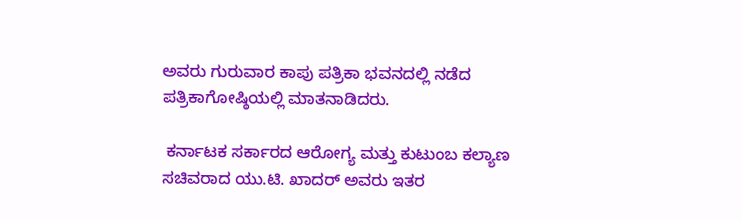ಅವರು ಗುರುವಾರ ಕಾಪು ಪತ್ರಿಕಾ ಭವನದಲ್ಲಿ ನಡೆದ ಪತ್ರಿಕಾಗೋಷ್ಠಿಯಲ್ಲಿ ಮಾತನಾಡಿದರು.

 ಕರ್ನಾಟಕ ಸರ್ಕಾರದ ಆರೋಗ್ಯ ಮತ್ತು ಕುಟುಂಬ ಕಲ್ಯಾಣ ಸಚಿವರಾದ ಯು.ಟಿ. ಖಾದರ್‌ ಅವರು ಇತರ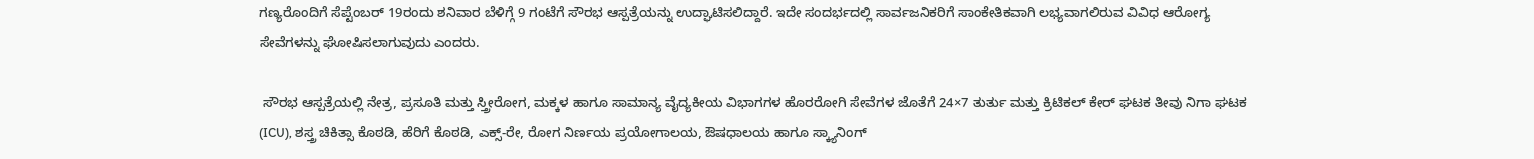ಗಣ್ಯರೊಂದಿಗೆ ಸೆಪ್ಟೆಂಬರ್ 19ರಂದು ಶನಿವಾರ ಬೆಳಿಗ್ಗೆ 9 ಗಂಟೆಗೆ ಸೌರಭ ಆಸ್ಪತ್ರೆಯನ್ನು ಉದ್ಘಾಟಿಸಲಿದ್ದಾರೆ. ಇದೇ ಸಂದರ್ಭದಲ್ಲಿ ಸಾರ್ವಜನಿಕರಿಗೆ ಸಾಂಕೇತಿಕವಾಗಿ ಲಭ್ಯವಾಗಲಿರುವ ವಿವಿಧ ಆರೋಗ್ಯ ಸೇವೆಗಳನ್ನು ಘೋಷಿಸಲಾಗುವುದು ಎಂದರು.

 ಸೌರಭ ಆಸ್ಪತ್ರೆಯಲ್ಲಿ ನೇತ್ರ, ಪ್ರಸೂತಿ ಮತ್ತು ಸ್ತ್ರೀರೋಗ, ಮಕ್ಕಳ ಹಾಗೂ ಸಾಮಾನ್ಯ ವೈದ್ಯಕೀಯ ವಿಭಾಗಗಳ ಹೊರರೋಗಿ ಸೇವೆಗಳ ಜೊತೆಗೆ 24×7 ತುರ್ತು ಮತ್ತು ಕ್ರಿಟಿಕಲ್ ಕೇರ್ ಘಟಕ ತೀವು ನಿಗಾ ಘಟಕ (ICU), ಶಸ್ತ್ರ ಚಿಕಿತ್ಸಾ ಕೊಠಡಿ, ಹೆರಿಗೆ ಕೊಠಡಿ, ಎಕ್ಸ್-ರೇ, ರೋಗ ನಿರ್ಣಯ ಪ್ರಯೋಗಾಲಯ, ಔಷಧಾಲಯ ಹಾಗೂ ಸ್ಕ್ಯಾನಿಂಗ್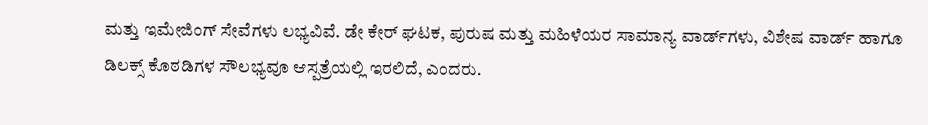ಮತ್ತು ಇಮೇಜಿಂಗ್ ಸೇವೆಗಳು ಲಭ್ಯವಿವೆ. ಡೇ ಕೇರ್ ಘಟಕ, ಪುರುಷ ಮತ್ತು ಮಹಿಳೆಯರ ಸಾಮಾನ್ಯ ವಾರ್ಡ್‌ಗಳು, ವಿಶೇಷ ವಾರ್ಡ್ ಹಾಗೂ ಡಿಲಕ್ಸ್ ಕೊಠಡಿಗಳ ಸೌಲಭ್ಯವೂ ಆಸ್ಪತ್ರೆಯಲ್ಲಿ ಇರಲಿದೆ, ಎಂದರು.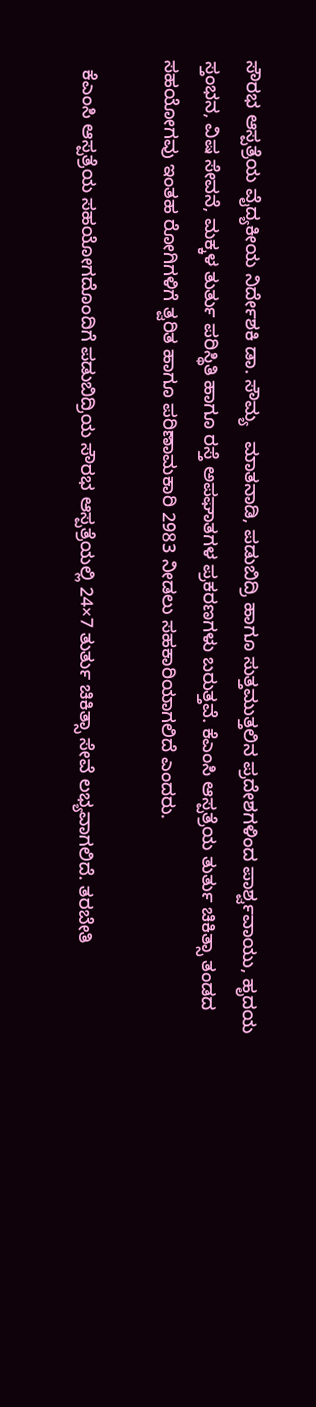ಸೌರಭ ಆಸ್ಪತ್ರೆಯ ವೈದ್ಯಕೀಯ ನಿರ್ದೇಶಕಿ ಡಾ. ಸೌಮ್ಯ   ಮಾತನಾಡಿ, ಪಡುಬಿದ್ರಿ ಹಾಗೂ ಸುತ್ತಮುತ್ತಲಿನ ಪ್ರದೇಶಗಳಿಂದ ಪಾರ್ಶ್ವವಾಯು, ಹೃದಯ ಸ್ತಂಭನ, ವಿಷ ಸೇವನೆ, ಮಕ್ಕಳ ತುರ್ತು ಪರಿಸ್ಥಿತಿ ಹಾಗೂ ರಸ್ತೆ ಅಪಘಾತಗಳ ಪ್ರಕರಣಗಳು ಬರುತ್ತವೆ. ಕೆಎಂಸಿ ಆಸ್ಪತ್ರೆಯ ತುರ್ತು ಚಿಕಿತ್ಸಾ ತಂಡದ ಸಹಯೋಗವು ಇಂತಹ ರೋಗಿಗಳಿಗೆ ತ್ವರಿತ ಹಾಗೂ ಪರಿಣಾಮಕಾರಿ 2983 ನೀಡಲು ಸಹಕಾರಿಯಾಗಲಿದೆ ಎಂದರು.

  ಕೆಎಂಸಿ ಆಸ್ಪತ್ರೆಯ ಸಹಯೋಗದೊಂದಿಗೆ ಪಡುಬಿದ್ರಿಯ ಸೌರಭ ಆಸ್ಪತ್ರೆಯಲ್ಲಿ 24×7 ತುರ್ತು ಚಿಕಿತ್ಸಾ ಸೇವೆ ಲಭ್ಯವಾಗಲಿದೆ. ತರಬೇತಿ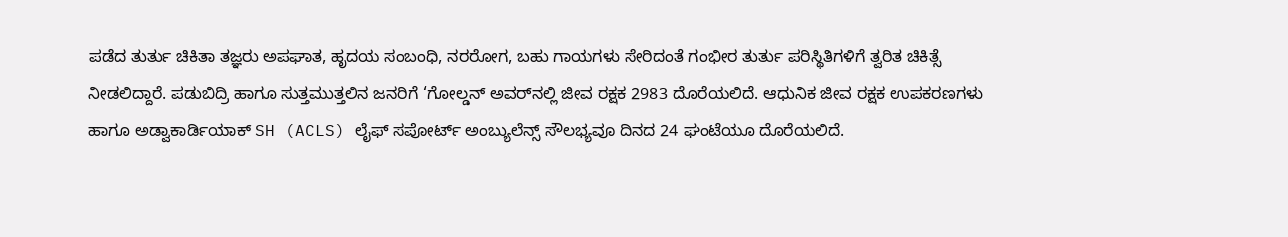ಪಡೆದ ತುರ್ತು ಚಿಕಿತಾ ತಜ್ಞರು ಅಪಘಾತ, ಹೃದಯ ಸಂಬಂಧಿ, ನರರೋಗ, ಬಹು ಗಾಯಗಳು ಸೇರಿದಂತೆ ಗಂಭೀರ ತುರ್ತು ಪರಿಸ್ಥಿತಿಗಳಿಗೆ ತ್ವರಿತ ಚಿಕಿತ್ಸೆ ನೀಡಲಿದ್ದಾರೆ. ಪಡುಬಿದ್ರಿ ಹಾಗೂ ಸುತ್ತಮುತ್ತಲಿನ ಜನರಿಗೆ ‘ಗೋಲ್ಡನ್ ಅವರ್‌ನಲ್ಲಿ ಜೀವ ರಕ್ಷಕ 2983 ದೊರೆಯಲಿದೆ. ಆಧುನಿಕ ಜೀವ ರಕ್ಷಕ ಉಪಕರಣಗಳು ಹಾಗೂ ಅಡ್ವಾಕಾರ್ಡಿಯಾಕ್ SH (ACLS) ಲೈಫ್ ಸಪೋರ್ಟ್ ಅಂಬ್ಯುಲೆನ್ಸ್ ಸೌಲಭ್ಯವೂ ದಿನದ 24 ಘಂಟೆಯೂ ದೊರೆಯಲಿದೆ.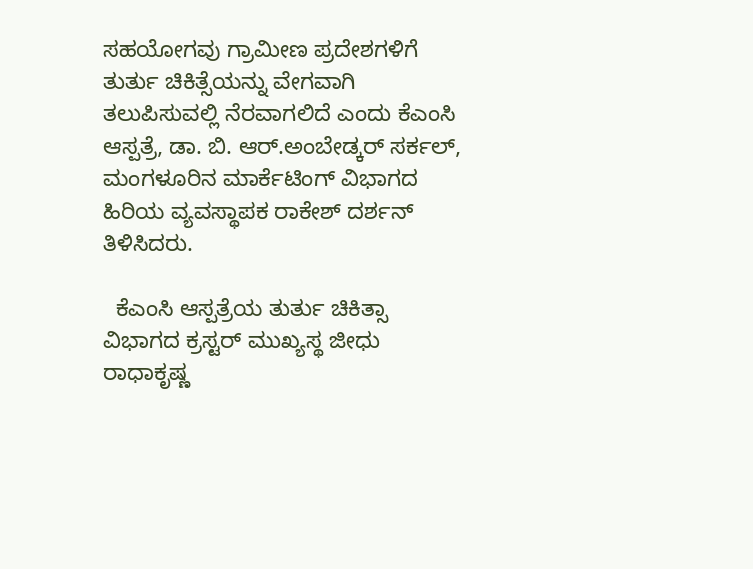ಸಹಯೋಗವು ಗ್ರಾಮೀಣ ಪ್ರದೇಶಗಳಿಗೆ ತುರ್ತು ಚಿಕಿತ್ಸೆಯನ್ನು ವೇಗವಾಗಿ ತಲುಪಿಸುವಲ್ಲಿ ನೆರವಾಗಲಿದೆ ಎಂದು ಕೆಎಂಸಿ ಆಸ್ಪತ್ರೆ, ಡಾ. ಬಿ. ಆರ್.ಅಂಬೇಡ್ಕರ್ ಸರ್ಕಲ್, ಮಂಗಳೂರಿನ ಮಾರ್ಕೆಟಿಂಗ್ ವಿಭಾಗದ ಹಿರಿಯ ವ್ಯವಸ್ಥಾಪಕ ರಾಕೇಶ್ ದರ್ಶನ್ ತಿಳಿಸಿದರು.

  ಕೆಎಂಸಿ ಆಸ್ಪತ್ರೆಯ ತುರ್ತು ಚಿಕಿತ್ಸಾ ವಿಭಾಗದ ಕ್ರಸ್ಟರ್ ಮುಖ್ಯಸ್ಥ ಜೀಧು ರಾಧಾಕೃಷ್ಣ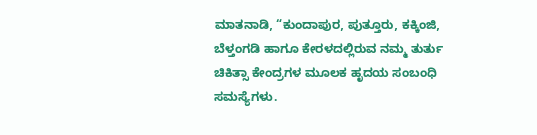ಮಾತನಾಡಿ, “ಕುಂದಾಪುರ, ಪುತ್ತೂರು, ಕಕ್ಕಿಂಜಿ, ಬೆಳ್ತಂಗಡಿ ಹಾಗೂ ಕೇರಳದಲ್ಲಿರುವ ನಮ್ಮ ತುರ್ತು ಚಿಕಿತ್ಸಾ ಕೇಂದ್ರಗಳ ಮೂಲಕ ಹೃದಯ ಸಂಬಂಧಿ ಸಮಸ್ಯೆಗಳು.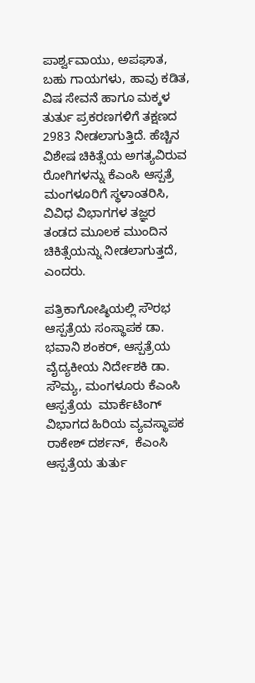ಪಾರ್ಶ್ವವಾಯು, ಅಪಘಾತ, ಬಹು ಗಾಯಗಳು, ಹಾವು ಕಡಿತ, ವಿಷ ಸೇವನೆ ಹಾಗೂ ಮಕ್ಕಳ ತುರ್ತು ಪ್ರಕರಣಗಳಿಗೆ ತಕ್ಷಣದ 2983 ನೀಡಲಾಗುತ್ತಿದೆ. ಹೆಚ್ಚಿನ ವಿಶೇಷ ಚಿಕಿತ್ಸೆಯ ಅಗತ್ಯವಿರುವ ರೋಗಿಗಳನ್ನು ಕೆಎಂಸಿ ಆಸ್ಪತ್ರೆ ಮಂಗಳೂರಿಗೆ ಸ್ಥಳಾಂತರಿಸಿ, ವಿವಿಧ ವಿಭಾಗಗಳ ತಜ್ಞರ ತಂಡದ ಮೂಲಕ ಮುಂದಿನ ಚಿಕಿತ್ಸೆಯನ್ನು ನೀಡಲಾಗುತ್ತದೆ, ಎಂದರು.

ಪತ್ರಿಕಾಗೋಷ್ಠಿಯಲ್ಲಿ ಸೌರಭ ಆಸ್ಪತ್ರೆಯ ಸಂಸ್ಥಾಪಕ ಡಾ. ಭವಾನಿ ಶಂಕರ್, ಆಸ್ಪತ್ರೆಯ ವೈದ್ಯಕೀಯ ನಿರ್ದೇಶಕಿ ಡಾ. ಸೌಮ್ಯ, ಮಂಗಳೂರು ಕೆಎಂಸಿ ಆಸ್ಪತ್ರೆಯ  ಮಾರ್ಕೆಟಿಂಗ್ ವಿಭಾಗದ ಹಿರಿಯ ವ್ಯವಸ್ಥಾಪಕ ರಾಕೇಶ್ ದರ್ಶನ್,  ಕೆಎಂಸಿ ಆಸ್ಪತ್ರೆಯ ತುರ್ತು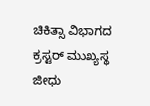ಚಿಕಿತ್ಸಾ ವಿಭಾಗದ ಕ್ರಸ್ಟರ್ ಮುಖ್ಯಸ್ಥ ಜೀಧು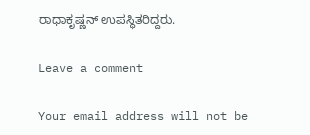ರಾಧಾಕೃಷ್ಣನ್‌ ಉಪಸ್ಥಿತರಿದ್ದರು.

Leave a comment

Your email address will not be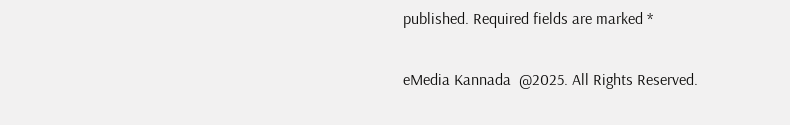published. Required fields are marked *

eMedia Kannada  @2025. All Rights Reserved.